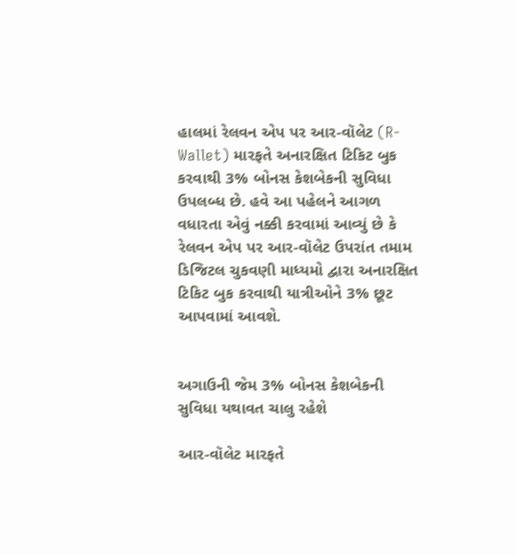હાલમાં રેલવન એપ પર આર-વૉલેટ (R-Wallet) મારફતે અનારક્ષિત ટિકિટ બુક કરવાથી 3% બોનસ કેશબેકની સુવિધા ઉપલબ્ધ છે. હવે આ પહેલને આગળ વધારતા એવું નક્કી કરવામાં આવ્યું છે કે રેલવન એપ પર આર-વૉલેટ ઉપરાંત તમામ ડિજિટલ ચુકવણી માધ્યમો દ્વારા અનારક્ષિત ટિકિટ બુક કરવાથી યાત્રીઓને 3% છૂટ આપવામાં આવશે.


અગાઉની જેમ 3% બોનસ કેશબેકની સુવિધા યથાવત ચાલુ રહેશે

આર-વૉલેટ મારફતે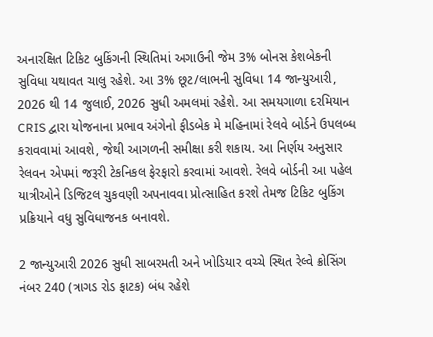અનારક્ષિત ટિકિટ બુકિંગની સ્થિતિમાં અગાઉની જેમ 3% બોનસ કેશબેકની સુવિધા યથાવત ચાલુ રહેશે. આ 3% છૂટ/લાભની સુવિધા 14 જાન્યુઆરી, 2026 થી 14 જુલાઈ, 2026 સુધી અમલમાં રહેશે. આ સમયગાળા દરમિયાન CRIS દ્વારા યોજનાના પ્રભાવ અંગેનો ફીડબેક મે મહિનામાં રેલવે બોર્ડને ઉપલબ્ધ કરાવવામાં આવશે, જેથી આગળની સમીક્ષા કરી શકાય. આ નિર્ણય અનુસાર રેલવન એપમાં જરૂરી ટેકનિકલ ફેરફારો કરવામાં આવશે. રેલવે બોર્ડની આ પહેલ યાત્રીઓને ડિજિટલ ચુકવણી અપનાવવા પ્રોત્સાહિત કરશે તેમજ ટિકિટ બુકિંગ પ્રક્રિયાને વધુ સુવિધાજનક બનાવશે.

2 જાન્યુઆરી 2026 સુધી સાબરમતી અને ખોડિયાર વચ્ચે સ્થિત રેલ્વે ક્રોસિંગ નંબર 240 (ત્રાગડ રોડ ફાટક) બંધ રહેશે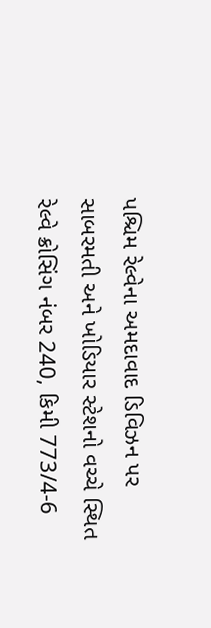પશ્ચિમ રેલ્વેના અમદાવાદ ડિવિઝન પર સાબરમતી અને ખોડિયાર સ્ટેશનો વચ્ચે સ્થિત રેલ્વે ક્રોસિંગ નંબર 240, કિમી 773/4-6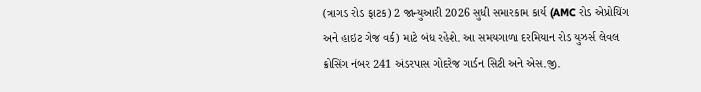(ત્રાગડ રોડ ફાટક) 2 જાન્યુઆરી 2026 સુધી સમારકામ કાર્ય (AMC રોડ એપ્રોચિંગ અને હાઇટ ગેજ વર્ક) માટે બંધ રહેશે. આ સમયગાળા દરમિયાન રોડ યુઝર્સ લેવલ ક્રોસિંગ નંબર 241 અંડરપાસ ગોદરેજ ગાર્ડન સિટી અને એસ.જી.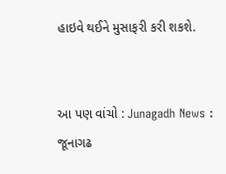હાઇવે થઈને મુસાફરી કરી શકશે.


આ પણ વાંચો : Junagadh News : જૂનાગઢ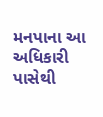મનપાના આ અધિકારી પાસેથી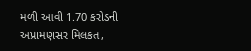મળી આવી 1.70 કરોડની અપ્રામણસર મિલકત,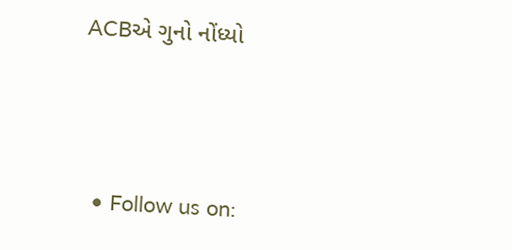ACBએ ગુનો નોંધ્યો




  • Follow us on: